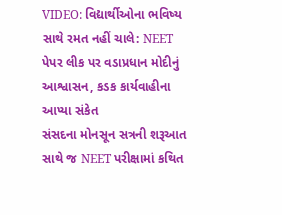VIDEO: વિદ્યાર્થીઓના ભવિષ્ય સાથે રમત નહીં ચાલે: NEET પેપર લીક પર વડાપ્રધાન મોદીનું આશ્વાસન, કડક કાર્યવાહીના આપ્યા સંકેત
સંસદના મોનસૂન સત્રની શરૂઆત સાથે જ NEET પરીક્ષામાં કથિત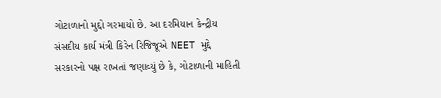ગોટાળાનો મુદ્દો ગરમાયો છે. આ દરમિયાન કેન્દ્રીય સંસદીય કાર્ય મંત્રી કિરેન રિજિજૂએ NEET મુદ્દે સરકારનો પક્ષ રાખતાં જણાવ્યું છે કે, ગોટાળાની માહિતી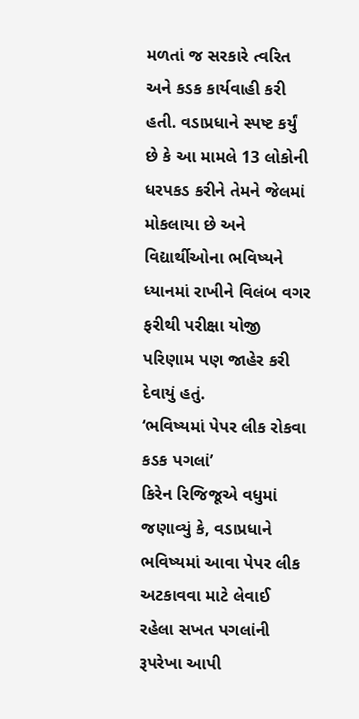મળતાં જ સરકારે ત્વરિત અને કડક કાર્યવાહી કરી હતી. વડાપ્રધાને સ્પષ્ટ કર્યું છે કે આ મામલે 13 લોકોની ધરપકડ કરીને તેમને જેલમાં મોકલાયા છે અને વિદ્યાર્થીઓના ભવિષ્યને ધ્યાનમાં રાખીને વિલંબ વગર ફરીથી પરીક્ષા યોજી પરિણામ પણ જાહેર કરી દેવાયું હતું.
‘ભવિષ્યમાં પેપર લીક રોકવા કડક પગલાં’
કિરેન રિજિજૂએ વધુમાં જણાવ્યું કે, વડાપ્રધાને ભવિષ્યમાં આવા પેપર લીક અટકાવવા માટે લેવાઈ રહેલા સખત પગલાંની રૂપરેખા આપી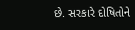છે. સરકારે દોષિતોને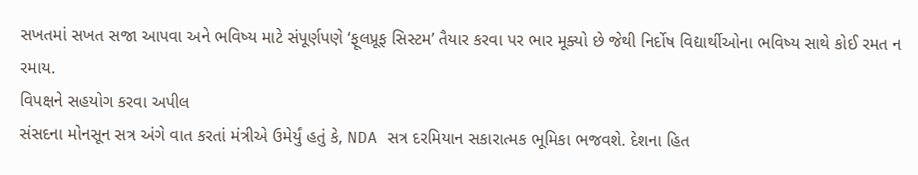સખતમાં સખત સજા આપવા અને ભવિષ્ય માટે સંપૂર્ણપણે ‘ફૂલપ્રૂફ સિસ્ટમ’ તૈયાર કરવા પર ભાર મૂક્યો છે જેથી નિર્દોષ વિદ્યાર્થીઓના ભવિષ્ય સાથે કોઈ રમત ન રમાય.
વિપક્ષને સહયોગ કરવા અપીલ
સંસદના મોનસૂન સત્ર અંગે વાત કરતાં મંત્રીએ ઉમેર્યું હતું કે, NDA સત્ર દરમિયાન સકારાત્મક ભૂમિકા ભજવશે. દેશના હિત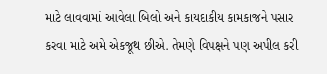માટે લાવવામાં આવેલા બિલો અને કાયદાકીય કામકાજને પસાર કરવા માટે અમે એકજૂથ છીએ. તેમણે વિપક્ષને પણ અપીલ કરી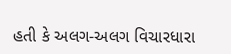હતી કે અલગ-અલગ વિચારધારા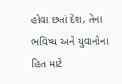હોવા છતાં દેશ, તેના ભવિષ્ય અને યુવાનોના હિત માટે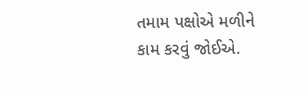તમામ પક્ષોએ મળીને કામ કરવું જોઈએ.